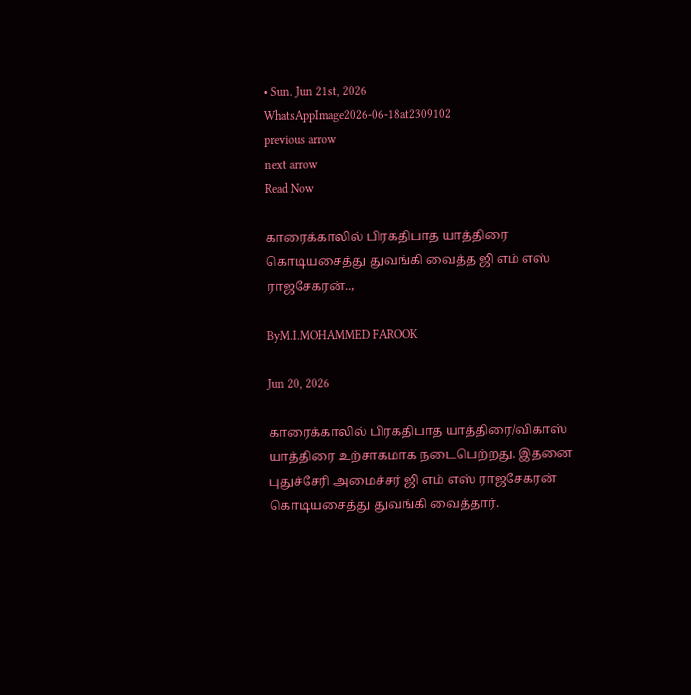• Sun. Jun 21st, 2026
WhatsAppImage2026-06-18at2309102
previous arrow
next arrow
Read Now

காரைக்காலில் பிரகதிபாத யாத்திரை கொடியசைத்து துவங்கி வைத்த ஜி எம் எஸ் ராஜசேகரன்..,

ByM.I.MOHAMMED FAROOK

Jun 20, 2026

காரைக்காலில் பிரகதிபாத யாத்திரை/விகாஸ் யாத்திரை உற்சாகமாக நடைபெற்றது. இதனை புதுச்சேரி அமைச்சர் ஜி எம் எஸ் ராஜசேகரன் கொடியசைத்து துவங்கி வைத்தார்.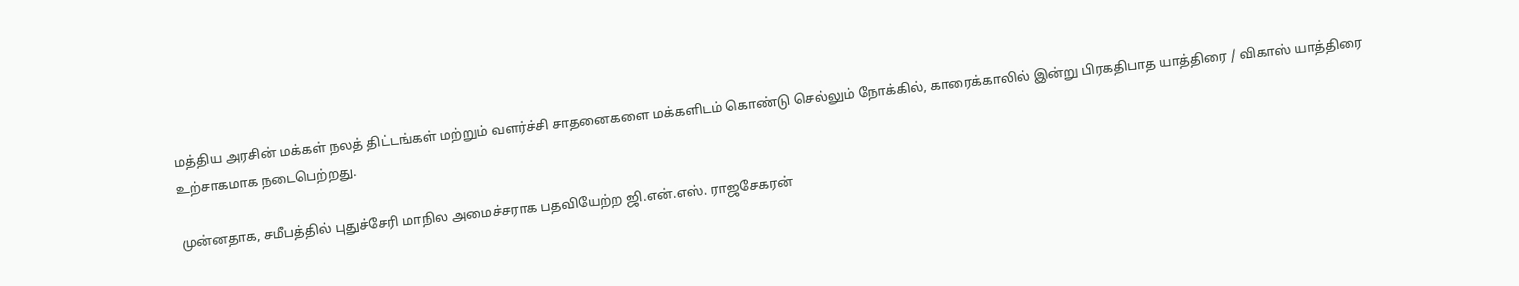மத்திய அரசின் மக்கள் நலத் திட்டங்கள் மற்றும் வளர்ச்சி சாதனைகளை மக்களிடம் கொண்டு செல்லும் நோக்கில், காரைக்காலில் இன்று பிரகதிபாத யாத்திரை / விகாஸ் யாத்திரை உற்சாகமாக நடைபெற்றது.

முன்னதாக, சமீபத்தில் புதுச்சேரி மாநில அமைச்சராக பதவியேற்ற ஜி.என்.எஸ். ராஜசேகரன்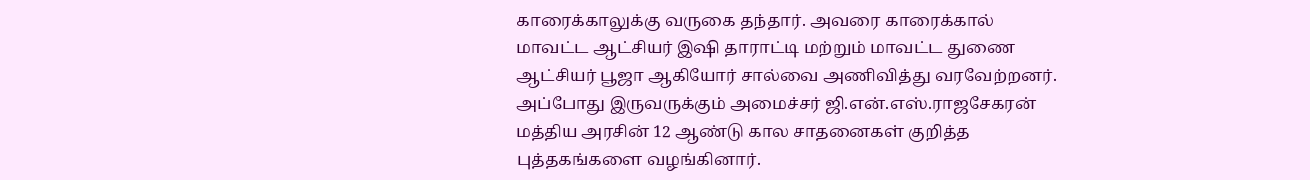காரைக்காலுக்கு வருகை தந்தார். அவரை காரைக்கால் மாவட்ட ஆட்சியர் இஷி தாராட்டி மற்றும் மாவட்ட துணை ஆட்சியர் பூஜா ஆகியோர் சால்வை அணிவித்து வரவேற்றனர். அப்போது இருவருக்கும் அமைச்சர் ஜி.என்.எஸ்.ராஜசேகரன் மத்திய அரசின் 12 ஆண்டு கால சாதனைகள் குறித்த புத்தகங்களை வழங்கினார்.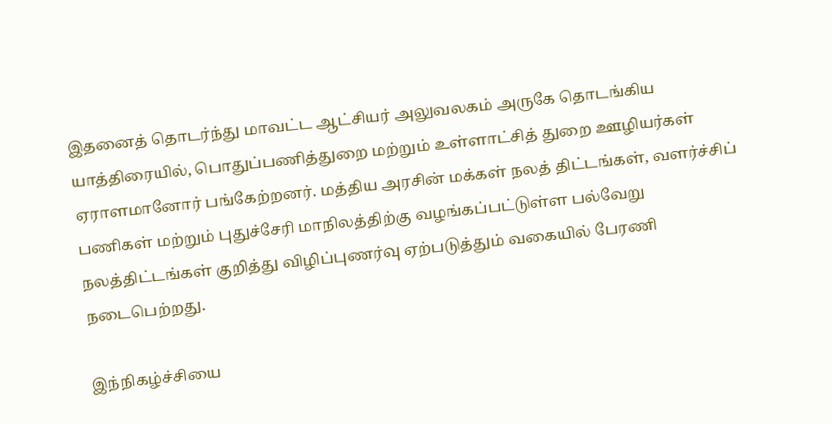இதனைத் தொடர்ந்து மாவட்ட ஆட்சியர் அலுவலகம் அருகே தொடங்கிய யாத்திரையில், பொதுப்பணித்துறை மற்றும் உள்ளாட்சித் துறை ஊழியர்கள்
ஏராளமானோர் பங்கேற்றனர். மத்திய அரசின் மக்கள் நலத் திட்டங்கள், வளர்ச்சிப் பணிகள் மற்றும் புதுச்சேரி மாநிலத்திற்கு வழங்கப்பட்டுள்ள பல்வேறு நலத்திட்டங்கள் குறித்து விழிப்புணர்வு ஏற்படுத்தும் வகையில் பேரணி நடைபெற்றது.

இந்நிகழ்ச்சியை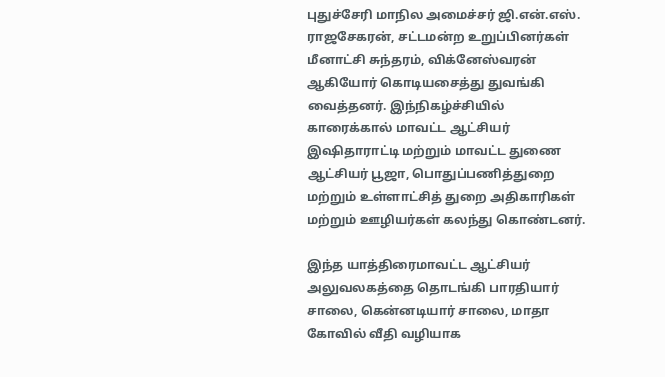புதுச்சேரி மாநில அமைச்சர் ஜி.என்.எஸ். ராஜசேகரன், சட்டமன்ற உறுப்பினர்கள் மீனாட்சி சுந்தரம், விக்னேஸ்வரன் ஆகியோர் கொடியசைத்து துவங்கி வைத்தனர். இந்நிகழ்ச்சியில் காரைக்கால் மாவட்ட ஆட்சியர் இஷிதாராட்டி மற்றும் மாவட்ட துணை ஆட்சியர் பூஜா, பொதுப்பணித்துறை மற்றும் உள்ளாட்சித் துறை அதிகாரிகள் மற்றும் ஊழியர்கள் கலந்து கொண்டனர்.

இந்த யாத்திரைமாவட்ட ஆட்சியர் அலுவலகத்தை தொடங்கி பாரதியார் சாலை, கென்னடியார் சாலை, மாதா கோவில் வீதி வழியாக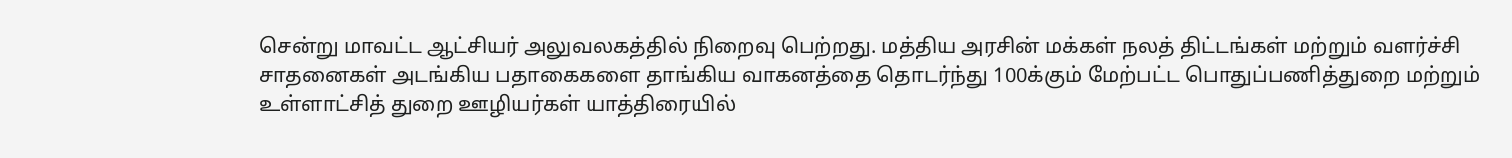சென்று மாவட்ட ஆட்சியர் அலுவலகத்தில் நிறைவு பெற்றது. மத்திய அரசின் மக்கள் நலத் திட்டங்கள் மற்றும் வளர்ச்சி சாதனைகள் அடங்கிய பதாகைகளை தாங்கிய வாகனத்தை தொடர்ந்து 100க்கும் மேற்பட்ட பொதுப்பணித்துறை மற்றும் உள்ளாட்சித் துறை ஊழியர்கள் யாத்திரையில்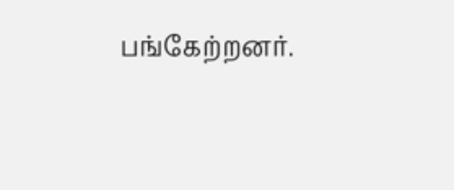பங்கேற்றனர்.